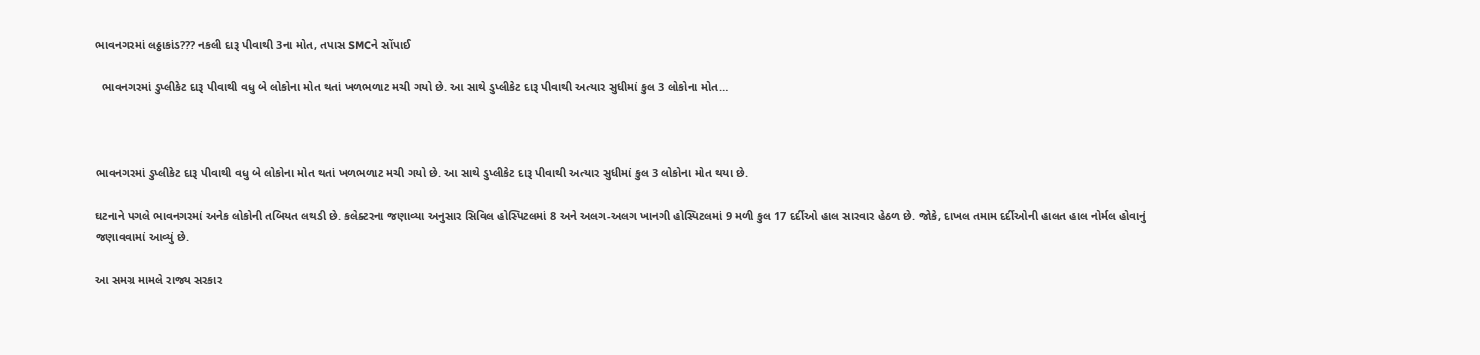ભાવનગરમાં લઠ્ઠાકાંડ??? નકલી દારૂ પીવાથી 3ના મોત, તપાસ SMCને સોંપાઈ

  ભાવનગરમાં ડુપ્લીકેટ દારૂ પીવાથી વધુ બે લોકોના મોત થતાં ખળભળાટ મચી ગયો છે. આ સાથે ડુપ્લીકેટ દારૂ પીવાથી અત્યાર સુધીમાં કુલ 3 લોકોના મોત…



ભાવનગરમાં ડુપ્લીકેટ દારૂ પીવાથી વધુ બે લોકોના મોત થતાં ખળભળાટ મચી ગયો છે. આ સાથે ડુપ્લીકેટ દારૂ પીવાથી અત્યાર સુધીમાં કુલ 3 લોકોના મોત થયા છે.

ઘટનાને પગલે ભાવનગરમાં અનેક લોકોની તબિયત લથડી છે. કલેક્ટરના જણાવ્યા અનુસાર સિવિલ હોસ્પિટલમાં 8 અને અલગ-અલગ ખાનગી હોસ્પિટલમાં 9 મળી કુલ 17 દર્દીઓ હાલ સારવાર હેઠળ છે. જોકે, દાખલ તમામ દર્દીઓની હાલત હાલ નોર્મલ હોવાનું જણાવવામાં આવ્યું છે.

આ સમગ્ર મામલે રાજ્ય સરકાર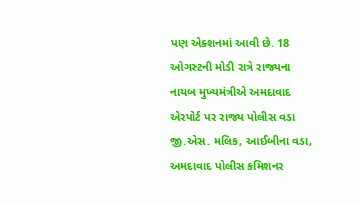પણ એક્શનમાં આવી છે. 18 ઓગસ્ટની મોડી રાત્રે રાજ્યના નાયબ મુખ્યમંત્રીએ અમદાવાદ એરપોર્ટ પર રાજ્ય પોલીસ વડા જી.એસ. મલિક, આઈબીના વડા, અમદાવાદ પોલીસ કમિશનર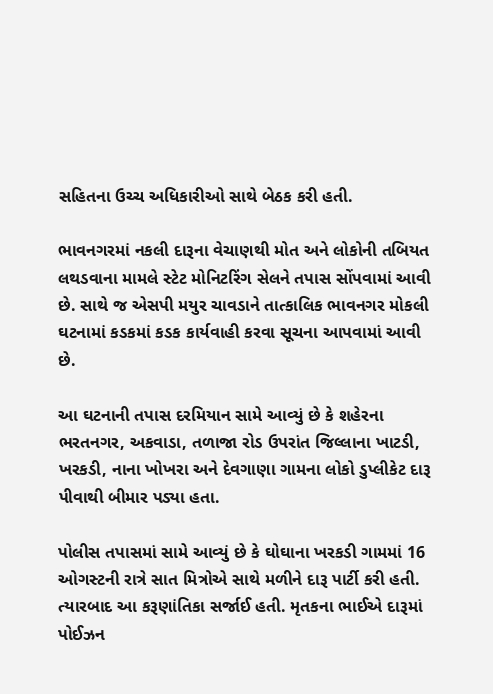સહિતના ઉચ્ચ અધિકારીઓ સાથે બેઠક કરી હતી.

ભાવનગરમાં નકલી દારૂના વેચાણથી મોત અને લોકોની તબિયત લથડવાના મામલે સ્ટેટ મોનિટરિંગ સેલને તપાસ સોંપવામાં આવી છે. સાથે જ એસપી મયુર ચાવડાને તાત્કાલિક ભાવનગર મોકલી ઘટનામાં કડકમાં કડક કાર્યવાહી કરવા સૂચના આપવામાં આવી છે.

આ ઘટનાની તપાસ દરમિયાન સામે આવ્યું છે કે શહેરના ભરતનગર, અકવાડા, તળાજા રોડ ઉપરાંત જિલ્લાના ખાટડી, ખરકડી, નાના ખોખરા અને દેવગાણા ગામના લોકો ડુપ્લીકેટ દારૂ પીવાથી બીમાર પડ્યા હતા.

પોલીસ તપાસમાં સામે આવ્યું છે કે ઘોઘાના ખરકડી ગામમાં 16 ઓગસ્ટની રાત્રે સાત મિત્રોએ સાથે મળીને દારૂ પાર્ટી કરી હતી. ત્યારબાદ આ કરૂણાંતિકા સર્જાઈ હતી. મૃતકના ભાઈએ દારૂમાં પોઈઝન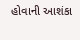હોવાની આશંકા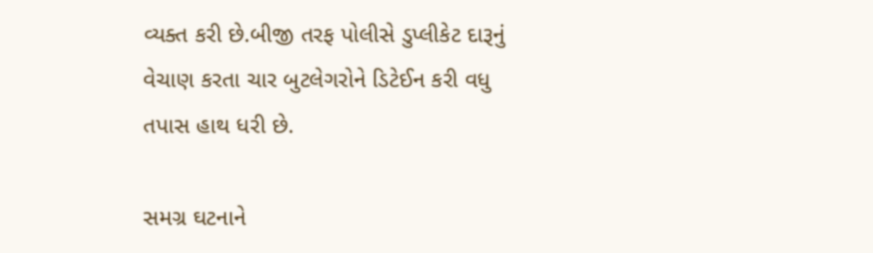વ્યક્ત કરી છે.બીજી તરફ પોલીસે ડુપ્લીકેટ દારૂનું વેચાણ કરતા ચાર બુટલેગરોને ડિટેઈન કરી વધુ તપાસ હાથ ધરી છે.

સમગ્ર ઘટનાને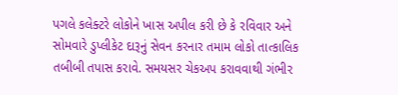પગલે કલેક્ટરે લોકોને ખાસ અપીલ કરી છે કે રવિવાર અને સોમવારે ડુપ્લીકેટ દારૂનું સેવન કરનાર તમામ લોકો તાત્કાલિક તબીબી તપાસ કરાવે. સમયસર ચેકઅપ કરાવવાથી ગંભીર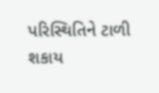પરિસ્થિતિને ટાળી શકાય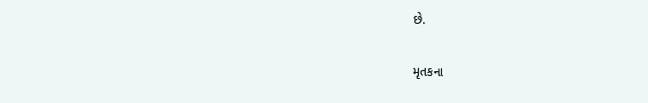છે.

મૃતકના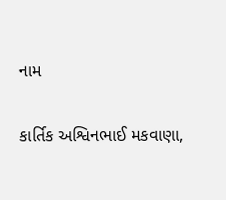નામ

કાર્તિક અશ્વિનભાઈ મકવાણા,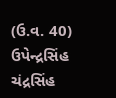(ઉ.વ. 40)
ઉપેન્દ્રસિંહ ચંદ્રસિંહ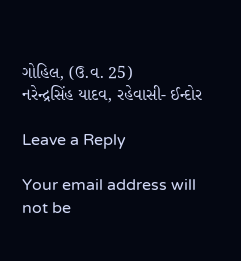ગોહિલ, (ઉ.વ. 25)
નરેન્દ્રસિંહ યાદવ, રહેવાસી- ઈન્દોર

Leave a Reply

Your email address will not be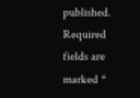published. Required fields are marked *